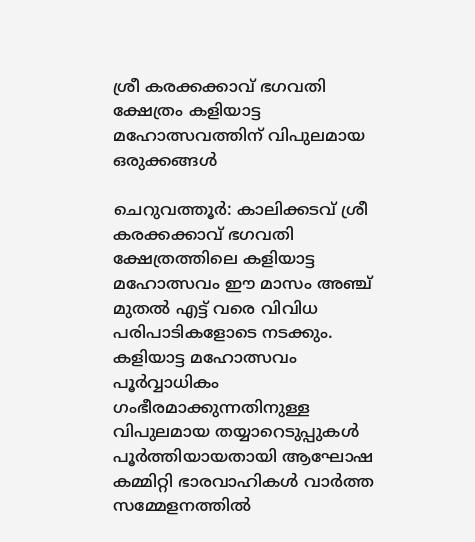ശ്രീ കരക്കക്കാവ് ഭഗവതി ക്ഷേത്രം കളിയാട്ട മഹോത്സവത്തിന് വിപുലമായ ഒരുക്കങ്ങള്‍

ചെറുവത്തൂര്‍: കാലിക്കടവ് ശ്രീ കരക്കക്കാവ് ഭഗവതി ക്ഷേത്രത്തിലെ കളിയാട്ട മഹോത്സവം ഈ മാസം അഞ്ച് മുതല്‍ എട്ട് വരെ വിവിധ പരിപാടികളോടെ നടക്കും. കളിയാട്ട മഹോത്സവം പൂര്‍വ്വാധികം ഗംഭീരമാക്കുന്നതിനുള്ള വിപുലമായ തയ്യാറെടുപ്പുകള്‍ പൂര്‍ത്തിയായതായി ആഘോഷ കമ്മിറ്റി ഭാരവാഹികള്‍ വാര്‍ത്ത സമ്മേളനത്തില്‍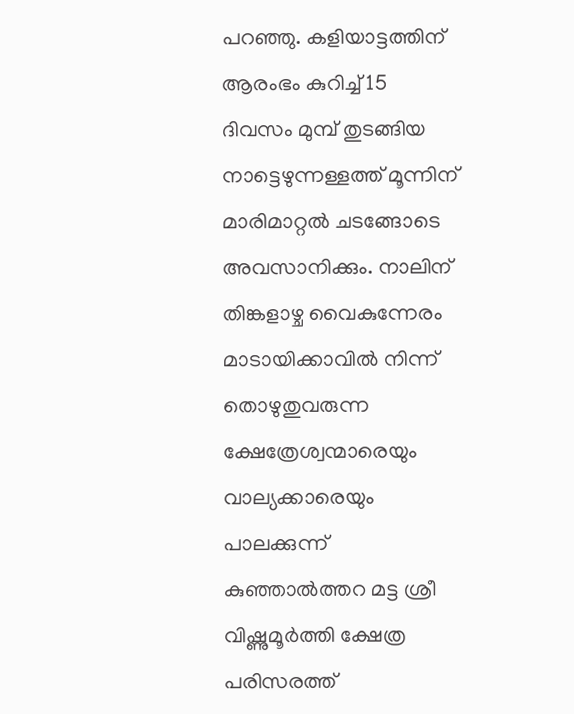പറഞ്ഞു. കളിയാട്ടത്തിന് ആരംഭം കുറിച്ച് 15 ദിവസം മുമ്പ് തുടങ്ങിയ നാട്ടെഴുന്നള്ളത്ത് മൂന്നിന് മാരിമാറ്റല്‍ ചടങ്ങോടെ അവസാനിക്കും. നാലിന് തിങ്കളാഴ്ച വൈകുന്നേരം മാടായിക്കാവില്‍ നിന്ന് തൊഴുതുവരുന്ന ക്ഷേത്രേശ്വന്മാരെയും വാല്യക്കാരെയും പാലക്കുന്ന് കുഞ്ഞാല്‍ത്തറ മട്ട ശ്രീ വിഷ്ണുമൂര്‍ത്തി ക്ഷേത്ര പരിസരത്ത്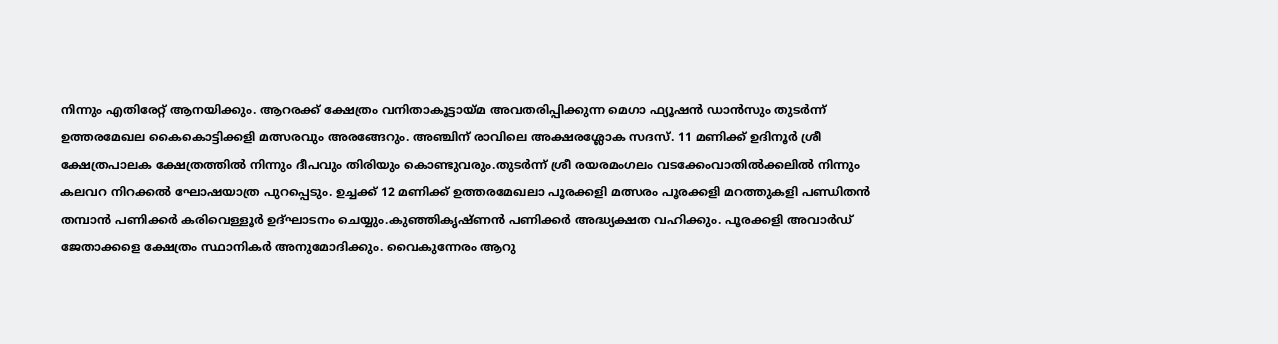നിന്നും എതിരേറ്റ് ആനയിക്കും. ആറരക്ക് ക്ഷേത്രം വനിതാകൂട്ടായ്മ അവതരിപ്പിക്കുന്ന മെഗാ ഫ്യൂഷന്‍ ഡാന്‍സും തുടര്‍ന്ന് ഉത്തരമേഖല കൈകൊട്ടിക്കളി മത്സരവും അരങ്ങേറും. അഞ്ചിന് രാവിലെ അക്ഷരശ്ലോക സദസ്. 11 മണിക്ക് ഉദിനൂര്‍ ശ്രീ ക്ഷേത്രപാലക ക്ഷേത്രത്തില്‍ നിന്നും ദീപവും തിരിയും കൊണ്ടുവരും.തുടര്‍ന്ന് ശ്രീ രയരമംഗലം വടക്കേംവാതില്‍ക്കലില്‍ നിന്നും കലവറ നിറക്കല്‍ ഘോഷയാത്ര പുറപ്പെടും. ഉച്ചക്ക് 12 മണിക്ക് ഉത്തരമേഖലാ പൂരക്കളി മത്സരം പൂരക്കളി മറത്തുകളി പണ്ഡിതന്‍ തമ്പാന്‍ പണിക്കര്‍ കരിവെള്ളൂര്‍ ഉദ്ഘാടനം ചെയ്യും.കുഞ്ഞികൃഷ്ണന്‍ പണിക്കര്‍ അദ്ധ്യക്ഷത വഹിക്കും. പൂരക്കളി അവാര്‍ഡ് ജേതാക്കളെ ക്ഷേത്രം സ്ഥാനികര്‍ അനുമോദിക്കും. വൈകുന്നേരം ആറു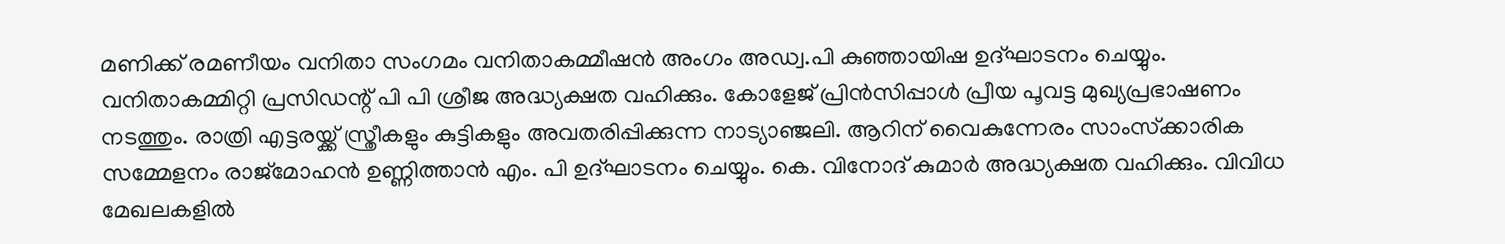മണിക്ക് രമണീയം വനിതാ സംഗമം വനിതാകമ്മീഷന്‍ അംഗം അഡ്വ.പി കുഞ്ഞായിഷ ഉദ്ഘാടനം ചെയ്യും. വനിതാകമ്മിറ്റി പ്രസിഡന്റ് പി പി ശ്രീജ അദ്ധ്യക്ഷത വഹിക്കും. കോളേജ് പ്രിന്‍സിപ്പാള്‍ പ്രീയ പൂവട്ട മുഖ്യപ്രഭാഷണം നടത്തും. രാത്രി എട്ടരയ്ക്ക് സ്ത്രീകളും കുട്ടികളും അവതരിപ്പിക്കുന്ന നാട്യാഞ്ജലി. ആറിന് വൈകുന്നേരം സാംസ്‌ക്കാരിക സമ്മേളനം രാജ്‌മോഹന്‍ ഉണ്ണിത്താന്‍ എം. പി ഉദ്ഘാടനം ചെയ്യും. കെ. വിനോദ് കുമാര്‍ അദ്ധ്യക്ഷത വഹിക്കും. വിവിധ മേഖലകളില്‍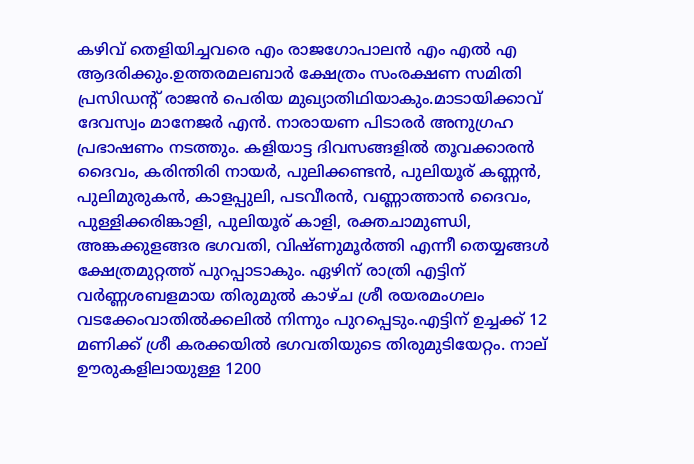കഴിവ് തെളിയിച്ചവരെ എം രാജഗോപാലന്‍ എം എല്‍ എ ആദരിക്കും.ഉത്തരമലബാര്‍ ക്ഷേത്രം സംരക്ഷണ സമിതി പ്രസിഡന്റ് രാജന്‍ പെരിയ മുഖ്യാതിഥിയാകും.മാടായിക്കാവ് ദേവസ്വം മാനേജര്‍ എന്‍. നാരായണ പിടാരര്‍ അനുഗ്രഹ പ്രഭാഷണം നടത്തും. കളിയാട്ട ദിവസങ്ങളില്‍ തൂവക്കാരന്‍ ദൈവം, കരിന്തിരി നായര്‍, പുലിക്കണ്ടന്‍, പുലിയൂര് കണ്ണന്‍, പുലിമുരുകന്‍, കാളപ്പുലി, പടവീരന്‍, വണ്ണാത്താന്‍ ദൈവം, പുള്ളിക്കരിങ്കാളി, പുലിയൂര് കാളി, രക്തചാമുണ്ഡി, അങ്കക്കുളങ്ങര ഭഗവതി, വിഷ്ണുമൂര്‍ത്തി എന്നീ തെയ്യങ്ങള്‍ ക്ഷേത്രമുറ്റത്ത് പുറപ്പാടാകും. ഏഴിന് രാത്രി എട്ടിന് വര്‍ണ്ണശബളമായ തിരുമുല്‍ കാഴ്ച ശ്രീ രയരമംഗലം വടക്കേംവാതില്‍ക്കലില്‍ നിന്നും പുറപ്പെടും.എട്ടിന് ഉച്ചക്ക് 12 മണിക്ക് ശ്രീ കരക്കയില്‍ ഭഗവതിയുടെ തിരുമുടിയേറ്റം. നാല് ഊരുകളിലായുള്ള 1200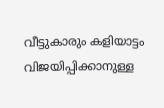വീട്ടുകാരും കളിയാട്ടം വിജയിപ്പിക്കാനുള്ള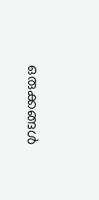ഒരുക്കങ്ങള്‍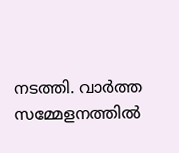നടത്തി. വാര്‍ത്ത സമ്മേളനത്തില്‍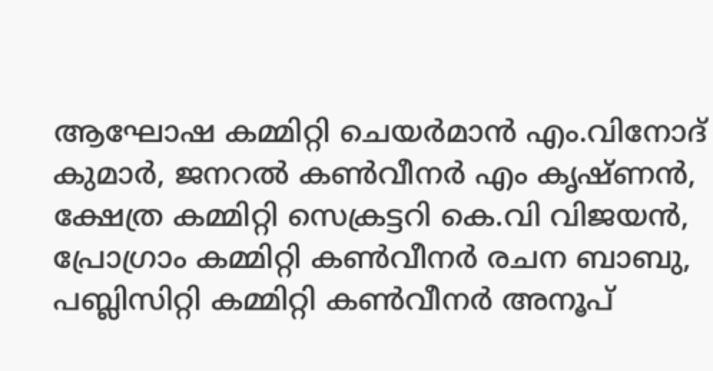ആഘോഷ കമ്മിറ്റി ചെയര്‍മാന്‍ എം.വിനോദ് കുമാര്‍, ജനറല്‍ കണ്‍വീനര്‍ എം കൃഷ്ണന്‍, ക്ഷേത്ര കമ്മിറ്റി സെക്രട്ടറി കെ.വി വിജയന്‍, പ്രോഗ്രാം കമ്മിറ്റി കണ്‍വീനര്‍ രചന ബാബു, പബ്ലിസിറ്റി കമ്മിറ്റി കണ്‍വീനര്‍ അനൂപ്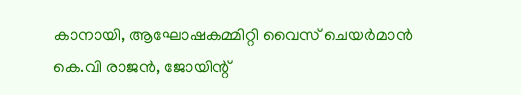കാനായി, ആഘോഷകമ്മിറ്റി വൈസ് ചെയര്‍മാന്‍ കെ.വി രാജന്‍, ജോയിന്റ്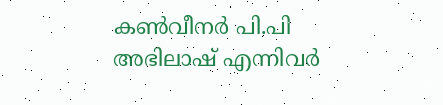കണ്‍വീനര്‍ പി.പി അഭിലാഷ് എന്നിവര്‍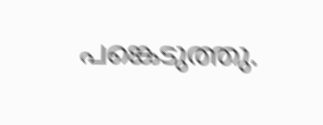പങ്കെടുത്തു.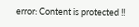error: Content is protected !!